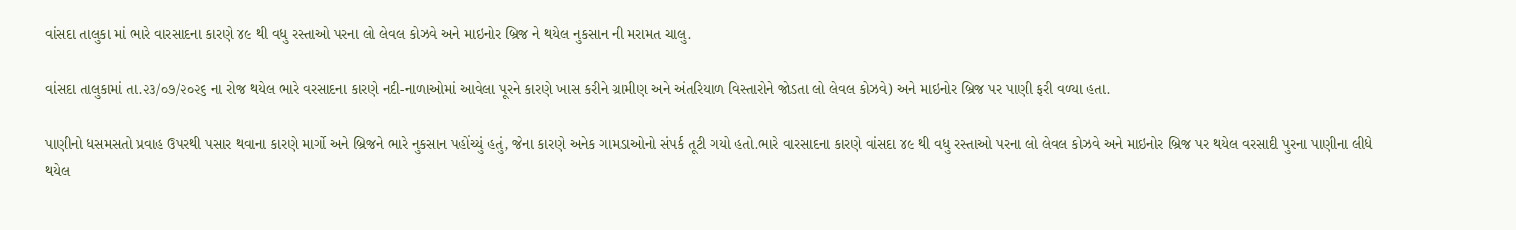વાંસદા તાલુકા માં ભારે વારસાદના કારણે ૪૯ થી વધુ રસ્તાઓ પરના લો લેવલ કોઝવે અને માઇનોર બ્રિજ ને થયેલ નુકસાન ની મરામત ચાલુ.

વાંસદા તાલુકામાં તા.૨૩/૦૭/૨૦૨૬ ના રોજ થયેલ ભારે વરસાદના કારણે નદી-નાળાઓમાં આવેલા પૂરને કારણે ખાસ કરીને ગ્રામીણ અને અંતરિયાળ વિસ્તારોને જોડતા લો લેવલ કોઝવે) અને માઇનોર બ્રિજ પર પાણી ફરી વળ્યા હતા.

પાણીનો ધસમસતો પ્રવાહ ઉપરથી પસાર થવાના કારણે માર્ગો અને બ્રિજને ભારે નુકસાન પહોંચ્યું હતું, જેના કારણે અનેક ગામડાઓનો સંપર્ક તૂટી ગયો હતો.ભારે વારસાદના કારણે વાંસદા ૪૯ થી વધુ રસ્તાઓ પરના લો લેવલ કોઝવે અને માઇનોર બ્રિજ પર થયેલ વરસાદી પુરના પાણીના લીધે થયેલ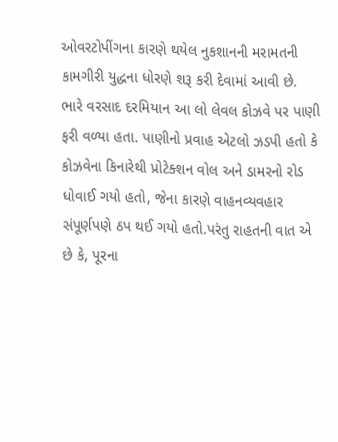ઓવરટોપીંગના કારણે થયેલ નુકશાનની મરામતની કામગીરી યુદ્ધના ધોરણે શરૂ કરી દેવામાં આવી છે.
ભારે વરસાદ દરમિયાન આ લો લેવલ કોઝવે પર પાણી ફરી વળ્યા હતા. પાણીનો પ્રવાહ એટલો ઝડપી હતો કે કોઝવેના કિનારેથી પ્રોટેક્શન વોલ અને ડામરનો રોડ ધોવાઈ ગયો હતો, જેના કારણે વાહનવ્યવહાર સંપૂર્ણપણે ઠપ થઈ ગયો હતો.પરંતુ રાહતની વાત એ છે કે, પૂરના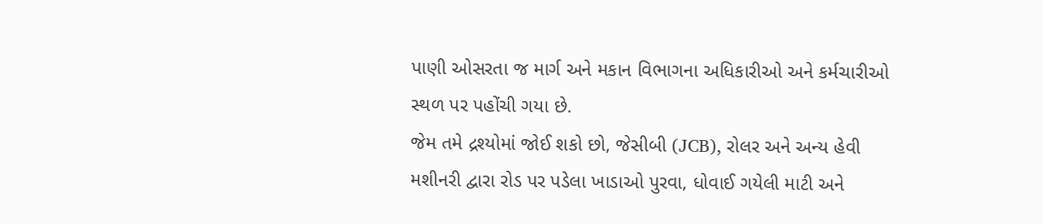પાણી ઓસરતા જ માર્ગ અને મકાન વિભાગના અધિકારીઓ અને કર્મચારીઓ સ્થળ પર પહોંચી ગયા છે.
જેમ તમે દ્રશ્યોમાં જોઈ શકો છો, જેસીબી (JCB), રોલર અને અન્ય હેવી મશીનરી દ્વારા રોડ પર પડેલા ખાડાઓ પુરવા, ધોવાઈ ગયેલી માટી અને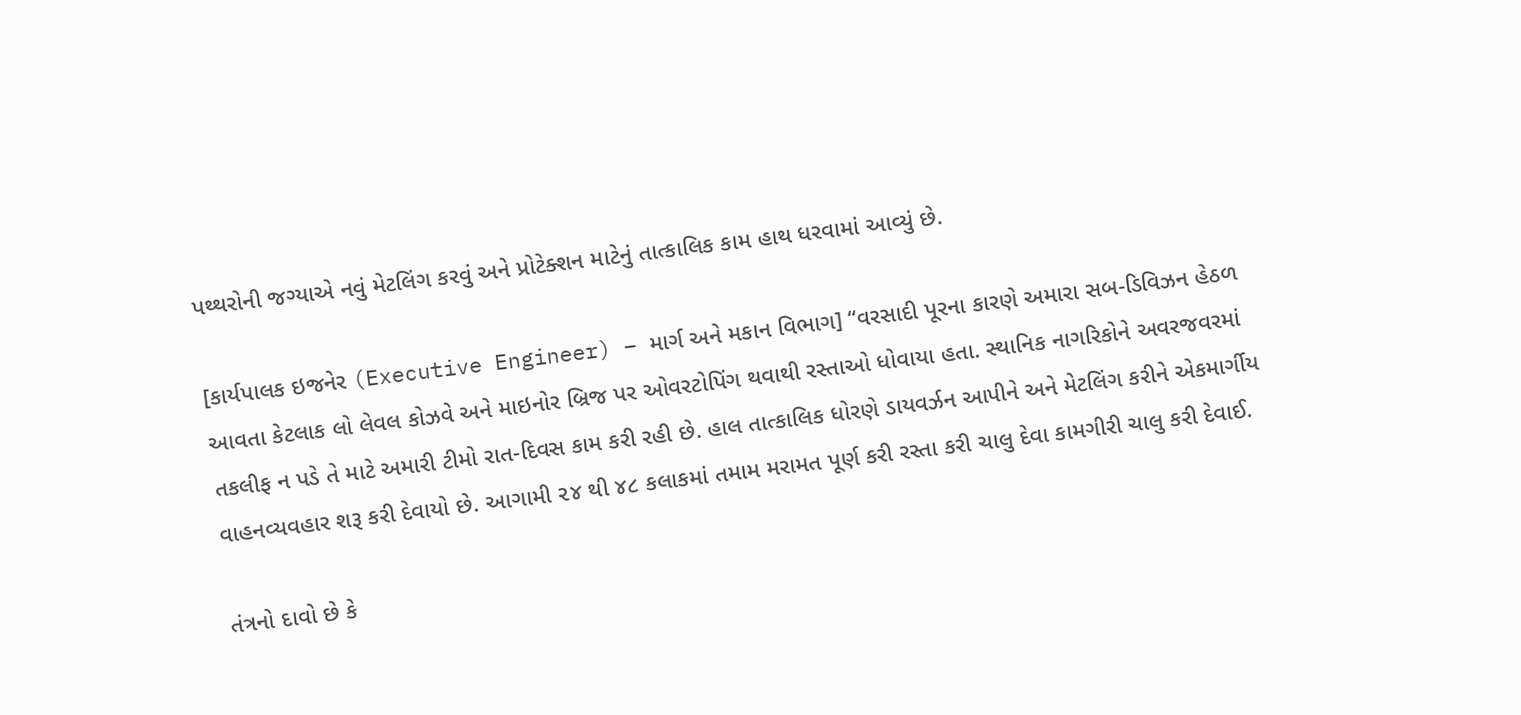પથ્થરોની જગ્યાએ નવું મેટલિંગ કરવું અને પ્રોટેક્શન માટેનું તાત્કાલિક કામ હાથ ધરવામાં આવ્યું છે.

[કાર્યપાલક ઇજનેર (Executive Engineer) – માર્ગ અને મકાન વિભાગ] “વરસાદી પૂરના કારણે અમારા સબ-ડિવિઝન હેઠળ આવતા કેટલાક લો લેવલ કોઝવે અને માઇનોર બ્રિજ પર ઓવરટોપિંગ થવાથી રસ્તાઓ ધોવાયા હતા. સ્થાનિક નાગરિકોને અવરજવરમાં તકલીફ ન પડે તે માટે અમારી ટીમો રાત-દિવસ કામ કરી રહી છે. હાલ તાત્કાલિક ધોરણે ડાયવર્ઝન આપીને અને મેટલિંગ કરીને એકમાર્ગીય વાહનવ્યવહાર શરૂ કરી દેવાયો છે. આગામી ૨૪ થી ૪૮ કલાકમાં તમામ મરામત પૂર્ણ કરી રસ્તા કરી ચાલુ દેવા કામગીરી ચાલુ કરી દેવાઈ.

તંત્રનો દાવો છે કે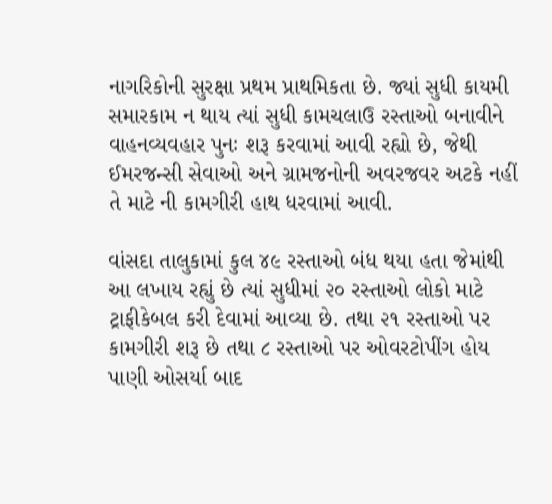નાગરિકોની સુરક્ષા પ્રથમ પ્રાથમિકતા છે. જ્યાં સુધી કાયમી સમારકામ ન થાય ત્યાં સુધી કામચલાઉ રસ્તાઓ બનાવીને વાહનવ્યવહાર પુનઃ શરૂ કરવામાં આવી રહ્યો છે, જેથી ઈમરજન્સી સેવાઓ અને ગ્રામજનોની અવરજવર અટકે નહીં તે માટે ની કામગીરી હાથ ધરવામાં આવી.

વાંસદા તાલુકામાં કુલ ૪૯ રસ્તાઓ બંધ થયા હતા જેમાંથી આ લખાય રહ્યું છે ત્યાં સુધીમાં ૨૦ રસ્તાઓ લોકો માટે ટ્રાફીકેબલ કરી દેવામાં આવ્યા છે. તથા ૨૧ રસ્તાઓ પર કામગીરી શરૂ છે તથા ૮ રસ્તાઓ પર ઓવરટોપીંગ હોય પાણી ઓસર્યા બાદ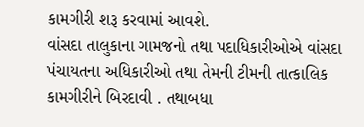કામગીરી શરૂ કરવામાં આવશે.
વાંસદા તાલુકાના ગામજનો તથા પદાધિકારીઓએ વાંસદા પંચાયતના અધિકારીઓ તથા તેમની ટીમની તાત્કાલિક કામગીરીને બિરદાવી . તથાબધા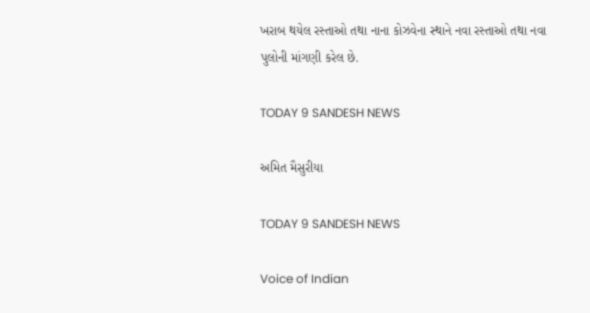ખરાબ થયેલ રસ્તાઓ તથા નાના કોઝવેના સ્થાને નવા રસ્તાઓ તથા નવા પુલોની માંગણી કરેલ છે.

TODAY 9 SANDESH NEWS

અમિત મૈસુરીયા

TODAY 9 SANDESH NEWS

Voice of Indian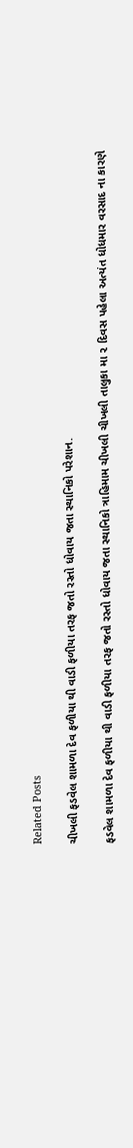Related Posts

ચીખલી ફડવેલ શામળા દેવ ફળીયા થી વાડી ફળીયા તરફ જતો રસ્તો ધોવાય જતા સ્થાનિકો પરેશાન.

ફડવેલ શામળા દેવ ફળીયા થી વાડી ફળીયા તરફ જતો રસ્તો ધોવાય જતા સ્થાનિકો ત્રાહિમામ ચીખલી ચીખલી તાલુકા મા ૨ દિવસ પહેલા અત્યંત ધોધમાર વરસાદ ના કારણે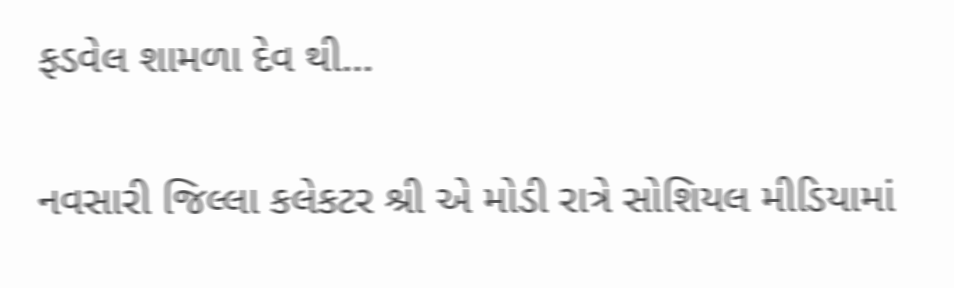ફડવેલ શામળા દેવ થી…

નવસારી જિલ્લા કલેકટર શ્રી એ મોડી રાત્રે સોશિયલ મીડિયામાં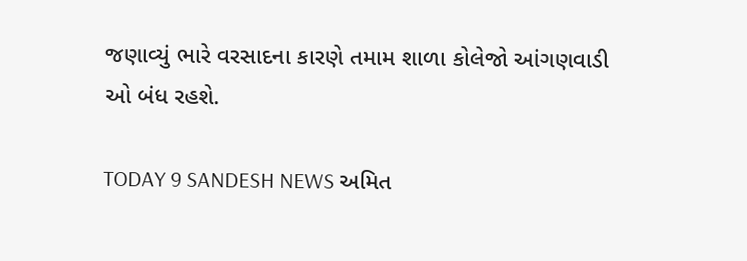જણાવ્યું ભારે વરસાદના કારણે તમામ શાળા કોલેજો આંગણવાડી ઓ બંધ રહશે.

TODAY 9 SANDESH NEWS અમિત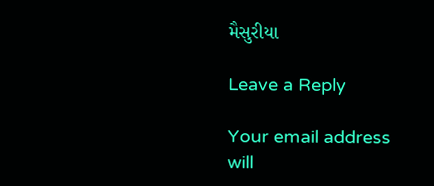મૈસુરીયા

Leave a Reply

Your email address will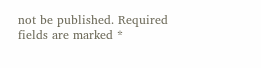not be published. Required fields are marked *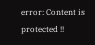error: Content is protected !!